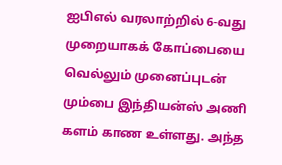ஐபிஎல் வரலாற்றில் 6-வது முறையாகக் கோப்பையை வெல்லும் முனைப்புடன் மும்பை இந்தியன்ஸ் அணி களம் காண உள்ளது. அந்த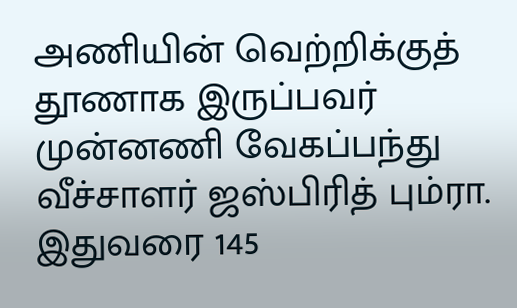அணியின் வெற்றிக்குத் தூணாக இருப்பவர் முன்னணி வேகப்பந்து வீச்சாளர் ஜஸ்பிரித் பும்ரா. இதுவரை 145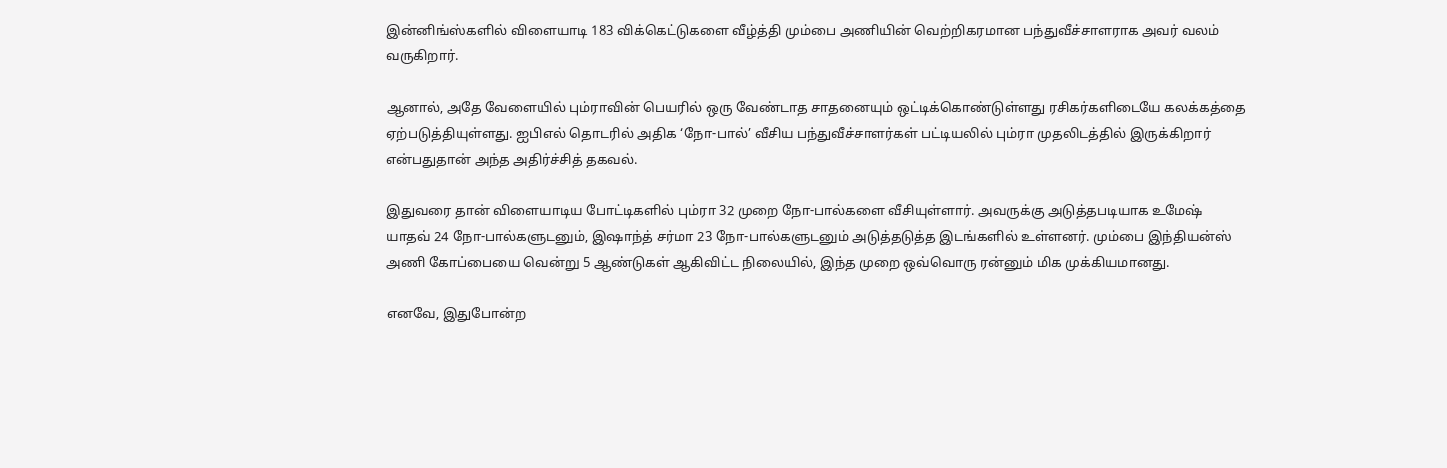இன்னிங்ஸ்களில் விளையாடி 183 விக்கெட்டுகளை வீழ்த்தி மும்பை அணியின் வெற்றிகரமான பந்துவீச்சாளராக அவர் வலம் வருகிறார்.

ஆனால், அதே வேளையில் பும்ராவின் பெயரில் ஒரு வேண்டாத சாதனையும் ஒட்டிக்கொண்டுள்ளது ரசிகர்களிடையே கலக்கத்தை ஏற்படுத்தியுள்ளது. ஐபிஎல் தொடரில் அதிக ‘நோ-பால்’ வீசிய பந்துவீச்சாளர்கள் பட்டியலில் பும்ரா முதலிடத்தில் இருக்கிறார் என்பதுதான் அந்த அதிர்ச்சித் தகவல்.

இதுவரை தான் விளையாடிய போட்டிகளில் பும்ரா 32 முறை நோ-பால்களை வீசியுள்ளார். அவருக்கு அடுத்தபடியாக உமேஷ் யாதவ் 24 நோ-பால்களுடனும், இஷாந்த் சர்மா 23 நோ-பால்களுடனும் அடுத்தடுத்த இடங்களில் உள்ளனர். மும்பை இந்தியன்ஸ் அணி கோப்பையை வென்று 5 ஆண்டுகள் ஆகிவிட்ட நிலையில், இந்த முறை ஒவ்வொரு ரன்னும் மிக முக்கியமானது.

எனவே, இதுபோன்ற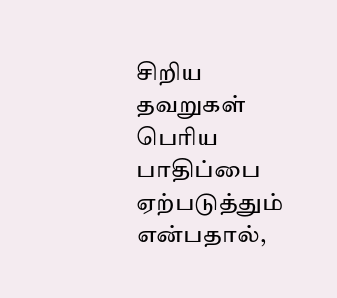சிறிய தவறுகள் பெரிய பாதிப்பை ஏற்படுத்தும் என்பதால்,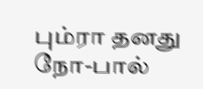பும்ரா தனது நோ-பால்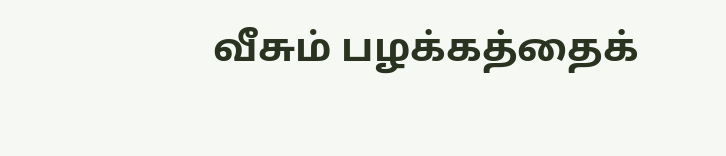வீசும் பழக்கத்தைக்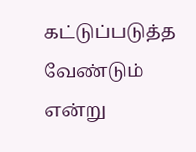கட்டுப்படுத்த வேண்டும் என்று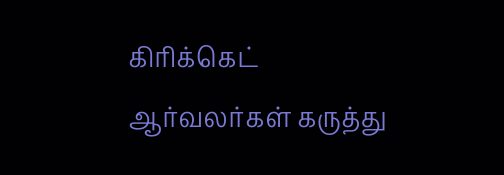கிரிக்கெட் ஆர்வலர்கள் கருத்து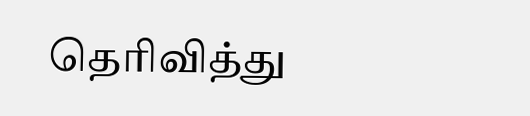தெரிவித்து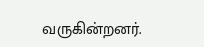வருகின்றனர்.